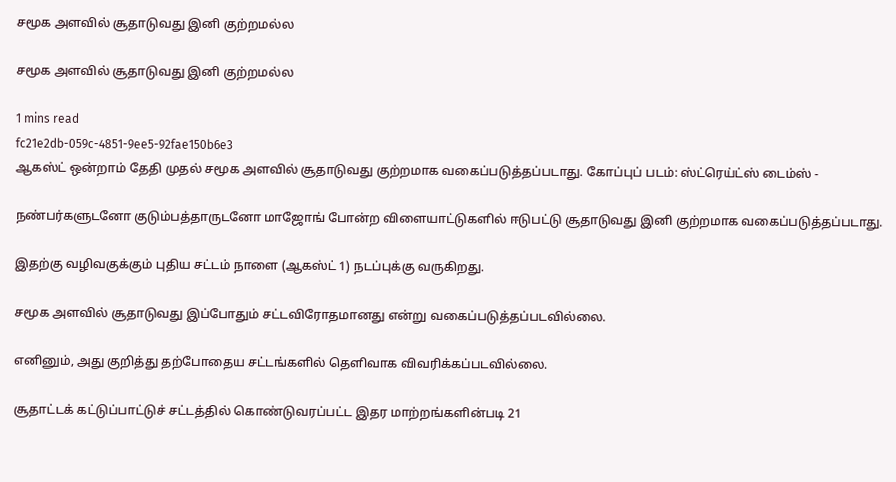சமூக அளவில் சூதாடுவது இனி குற்றமல்ல

சமூக அளவில் சூதாடுவது இனி குற்றமல்ல

1 mins read
fc21e2db-059c-4851-9ee5-92fae150b6e3
ஆகஸ்ட் ஒன்றாம் தேதி முதல் சமூக அளவில் சூதாடுவது குற்றமாக வகைப்படுத்தப்படாது. கோப்புப் படம்: ஸ்ட்ரெய்ட்ஸ் டைம்ஸ் -

நண்பர்களுடனோ குடும்பத்தாருடனோ மாஜோங் போன்ற விளையாட்டுகளில் ஈடுபட்டு சூதாடுவது இனி குற்றமாக வகைப்படுத்தப்படாது.

இதற்கு வழிவகுக்கும் புதிய சட்டம் நாளை (ஆகஸ்ட் 1) நடப்புக்கு வருகிறது.

சமூக அளவில் சூதாடுவது இப்போதும் சட்டவிரோதமானது என்று வகைப்படுத்தப்படவில்லை.

எனினும், அது குறித்து தற்போதைய சட்டங்களில் தெளிவாக விவரிக்கப்படவில்லை.

சூதாட்டக் கட்டுப்பாட்டுச் சட்டத்தில் கொண்டுவரப்பட்ட இதர மாற்றங்களின்படி 21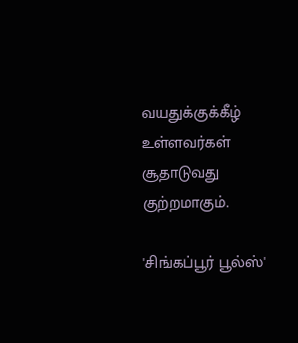வயதுக்குக்கீழ் உள்ளவர்கள் சூதாடுவது குற்றமாகும்.

'சிங்கப்பூர் பூல்ஸ்'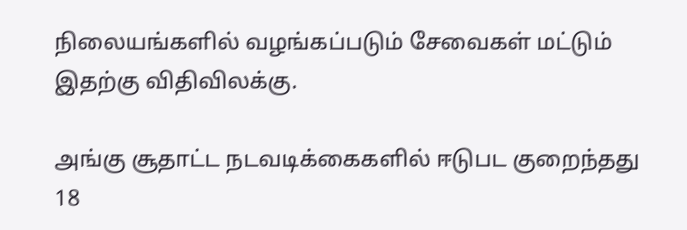நிலையங்களில் வழங்கப்படும் சேவைகள் மட்டும் இதற்கு விதிவிலக்கு.

அங்கு சூதாட்ட நடவடிக்கைகளில் ஈடுபட குறைந்தது 18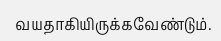வயதாகியிருக்கவேண்டும்.